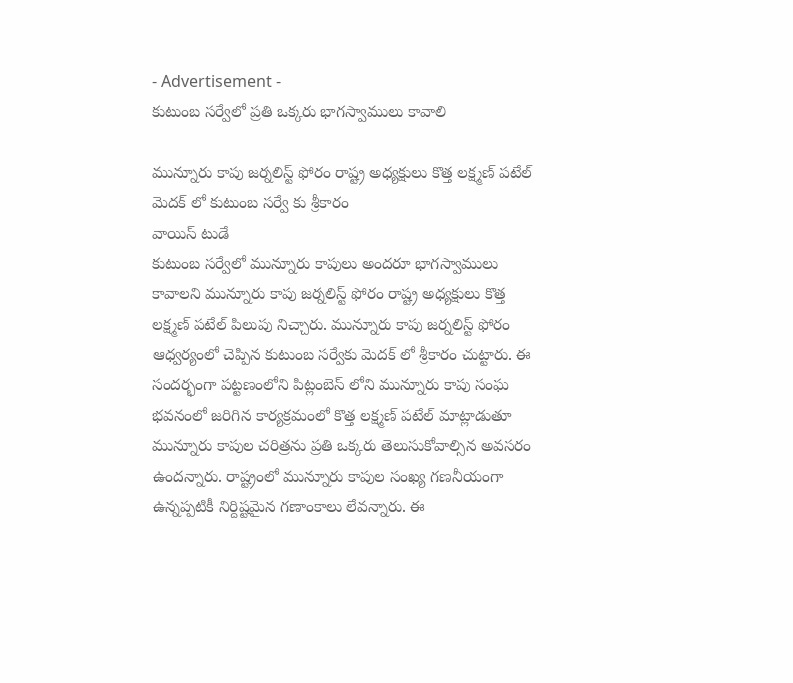- Advertisement -
కుటుంబ సర్వేలో ప్రతి ఒక్కరు భాగస్వాములు కావాలి

మున్నూరు కాపు జర్నలిస్ట్ ఫోరం రాష్ట్ర అధ్యక్షులు కొత్త లక్ష్మణ్ పటేల్
మెదక్ లో కుటుంబ సర్వే కు శ్రీకారం
వాయిస్ టుడే
కుటుంబ సర్వేలో మున్నూరు కాపులు అందరూ భాగస్వాములు కావాలని మున్నూరు కాపు జర్నలిస్ట్ ఫోరం రాష్ట్ర అధ్యక్షులు కొత్త లక్ష్మణ్ పటేల్ పిలుపు నిచ్చారు. మున్నూరు కాపు జర్నలిస్ట్ ఫోరం ఆధ్వర్యంలో చెప్పిన కుటుంబ సర్వేకు మెదక్ లో శ్రీకారం చుట్టారు. ఈ సందర్భంగా పట్టణంలోని పిట్లంబెస్ లోని మున్నూరు కాపు సంఘ భవనంలో జరిగిన కార్యక్రమంలో కొత్త లక్ష్మణ్ పటేల్ మాట్లాడుతూ మున్నూరు కాపుల చరిత్రను ప్రతి ఒక్కరు తెలుసుకోవాల్సిన అవసరం ఉందన్నారు. రాష్ట్రంలో మున్నూరు కాపుల సంఖ్య గణనీయంగా ఉన్నప్పటికీ నిర్దిష్టమైన గణాంకాలు లేవన్నారు. ఈ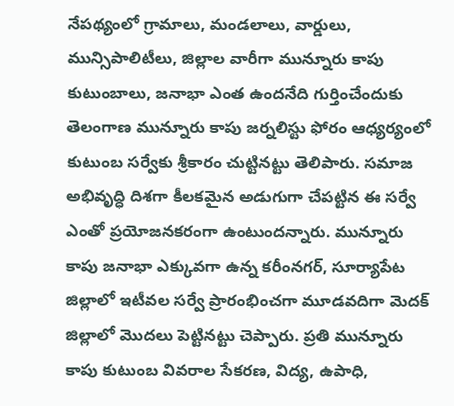నేపథ్యంలో గ్రామాలు, మండలాలు, వార్డులు, మున్సిపాలిటీలు, జిల్లాల వారీగా మున్నూరు కాపు కుటుంబాలు, జనాభా ఎంత ఉందనేది గుర్తించేందుకు తెలంగాణ మున్నూరు కాపు జర్నలిస్టు ఫోరం ఆధ్యర్యంలో కుటుంబ సర్వేకు శ్రీకారం చుట్టినట్టు తెలిపారు. సమాజ అభివృద్ధి దిశగా కీలకమైన అడుగుగా చేపట్టిన ఈ సర్వే ఎంతో ప్రయోజనకరంగా ఉంటుందన్నారు. మున్నూరు కాపు జనాభా ఎక్కువగా ఉన్న కరీంనగర్, సూర్యాపేట జిల్లాలో ఇటీవల సర్వే ప్రారంభించగా మూడవదిగా మెదక్ జిల్లాలో మొదలు పెట్టినట్టు చెప్పారు. ప్రతి మున్నూరు కాపు కుటుంబ వివరాల సేకరణ, విద్య, ఉపాధి,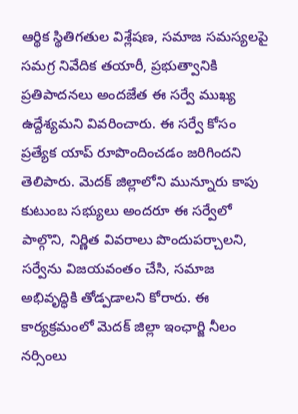ఆర్థిక స్థితిగతుల విశ్లేషణ, సమాజ సమస్యలపై సమగ్ర నివేదిక తయారీ, ప్రభుత్వానికి ప్రతిపాదనలు అందజేత ఈ సర్వే ముఖ్య ఉద్దేశ్యమని వివరించారు. ఈ సర్వే కోసం ప్రత్యేక యాప్ రూపొందించడం జరిగిందని తెలిపారు. మెదక్ జిల్లాలోని మున్నూరు కాపు కుటుంబ సభ్యులు అందరూ ఈ సర్వేలో పాల్గొని, నిర్ణిత వివరాలు పొందుపర్చాలని, సర్వేను విజయవంతం చేసి, సమాజ అభివృద్ధికి తోడ్పడాలని కోరారు. ఈ కార్యక్రమంలో మెదక్ జిల్లా ఇంఛార్జి నీలం నర్సింలు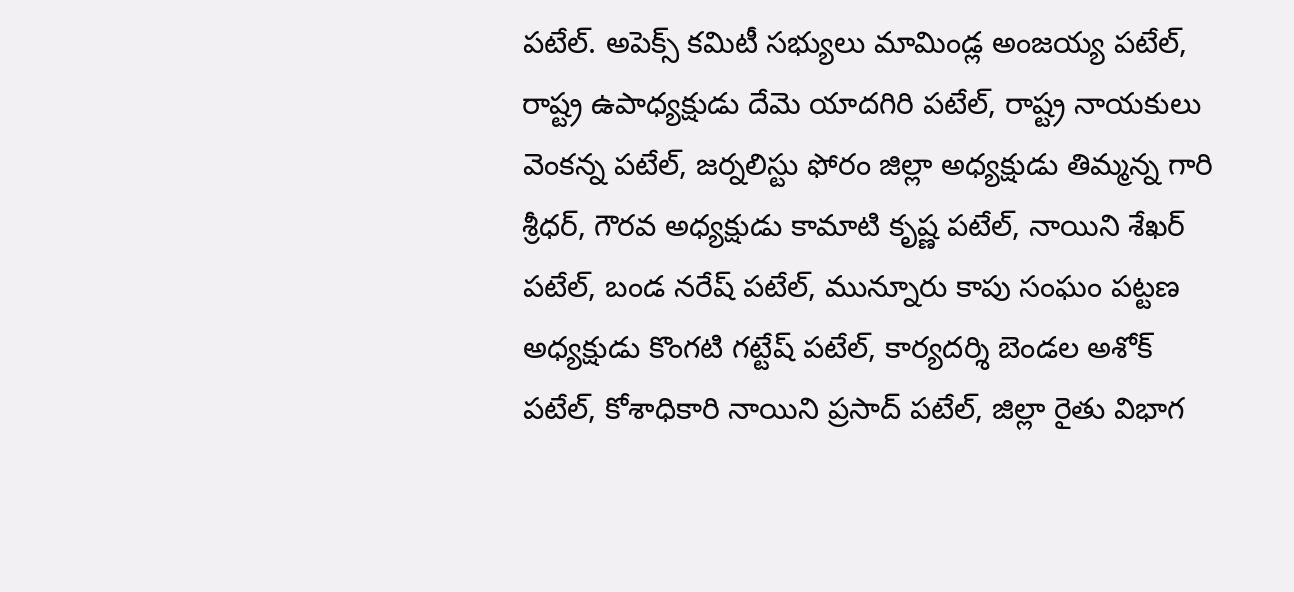పటేల్. అపెక్స్ కమిటీ సభ్యులు మామిండ్ల అంజయ్య పటేల్, రాష్ట్ర ఉపాధ్యక్షుడు దేమె యాదగిరి పటేల్, రాష్ట్ర నాయకులు వెంకన్న పటేల్, జర్నలిస్టు ఫోరం జిల్లా అధ్యక్షుడు తిమ్మన్న గారి శ్రీధర్, గౌరవ అధ్యక్షుడు కామాటి కృష్ణ పటేల్, నాయిని శేఖర్ పటేల్, బండ నరేష్ పటేల్, మున్నూరు కాపు సంఘం పట్టణ అధ్యక్షుడు కొంగటి గట్టేష్ పటేల్, కార్యదర్శి బెండల అశోక్ పటేల్, కోశాధికారి నాయిని ప్రసాద్ పటేల్, జిల్లా రైతు విభాగ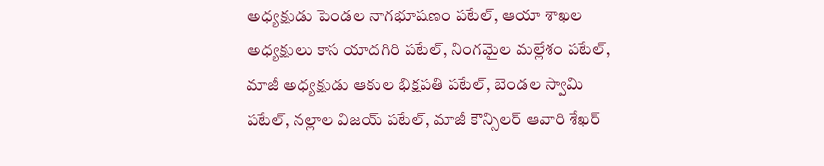అధ్యక్షుడు పెండల నాగభూషణం పటేల్, ఆయా శాఖల అధ్యక్షులు కాస యాదగిరి పటేల్, నింగమైల మల్లేశం పటేల్, మాజీ అధ్యక్షుడు ఆకుల భిక్షపతి పటేల్, బెండల స్వామి పటేల్, నల్లాల విజయ్ పటేల్, మాజీ కౌన్సిలర్ ఆవారి శేఖర్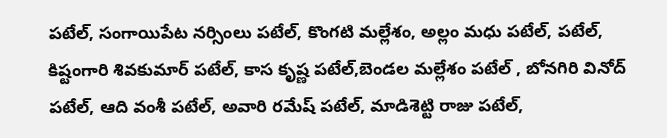పటేల్, సంగాయిపేట నర్సింలు పటేల్, కొంగటి మల్లేశం, అల్లం మధు పటేల్, పటేల్, కిష్టంగారి శివకుమార్ పటేల్, కాస కృష్ణ పటేల్,బెండల మల్లేశం పటేల్ , బోనగిరి వినోద్ పటేల్, ఆది వంశీ పటేల్, అవారి రమేష్ పటేల్, మాడిశెట్టి రాజు పటేల్,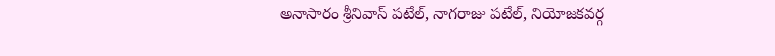అనాసారం శ్రీనివాస్ పటేల్, నాగరాజు పటేల్, నియోజకవర్గ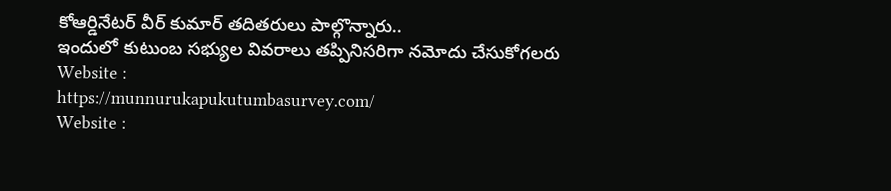కోఆర్డినేటర్ వీర్ కుమార్ తదితరులు పాల్గొన్నారు..
ఇందులో కుటుంబ సభ్యుల వివరాలు తప్పినిసరిగా నమోదు చేసుకోగలరు
Website :
https://munnurukapukutumbasurvey.com/
Website :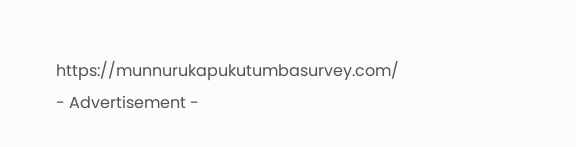https://munnurukapukutumbasurvey.com/
- Advertisement -